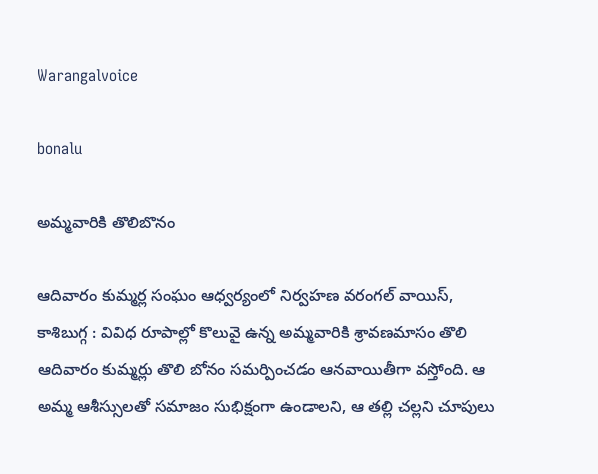Warangalvoice

bonalu

అమ్మవారికి తొలిబొనం

ఆదివారం కుమ్మర్ల సంఘం ఆధ్వర్యంలో నిర్వహణ వరంగల్ వాయిస్, కాశిబుగ్గ : వివిధ రూపాల్లో కొలువై ఉన్న అమ్మవారికి శ్రావణమాసం తొలి ఆదివారం కుమ్మర్లు తొలి బోనం సమర్పించడం ఆనవాయితీగా వస్తోంది. ఆ అమ్మ ఆశీస్సులతో సమాజం సుభిక్షంగా ఉండాలని, ఆ తల్లి చల్లని చూపులు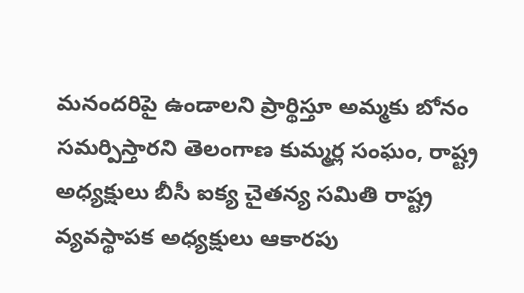మనందరిపై ఉండాలని ప్రార్థిస్తూ అమ్మకు బోనం సమర్పిస్తారని తెలంగాణ కుమ్మర్ల సంఘం, రాష్ట్ర అధ్యక్షులు బీసీ ఐక్య చైతన్య సమితి రాష్ట్ర వ్యవస్థాపక అధ్యక్షులు ఆకారపు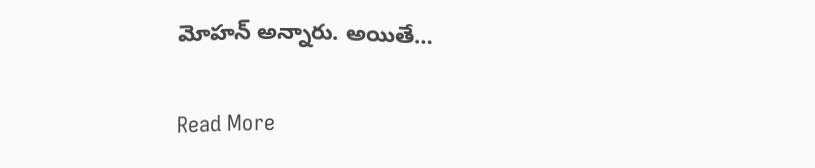మోహన్ అన్నారు. అయితే…

Read More